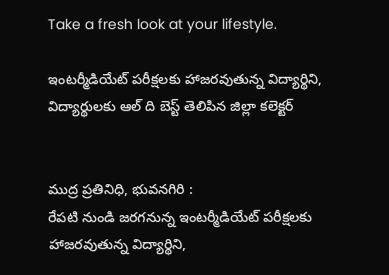Take a fresh look at your lifestyle.

ఇంటర్మీడియేట్ పరీక్షలకు హాజరవుతున్న విద్యార్థిని, విద్యార్థులకు ఆల్ ది బెస్ట్ తెలిపిన జిల్లా కలెక్టర్


ముద్ర ప్రతినిధి, భువనగిరి :
రేపటి నుండి జరగనున్న ఇంటర్మీడియేట్ పరీక్షలకు హాజరవుతున్న విద్యార్థిని,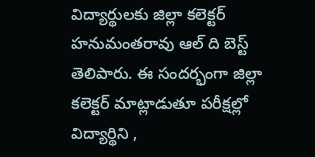విద్యార్థులకు జిల్లా కలెక్టర్ హనుమంతరావు ఆల్ ది బెస్ట్ తెలిపారు. ఈ సందర్భంగా జిల్లా కలెక్టర్ మాట్లాడుతూ పరీక్షల్లో విద్యార్థిని ,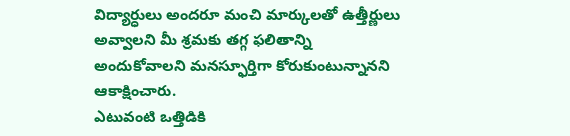విద్యార్ధులు అందరూ మంచి మార్కులతో ఉత్తీర్ణులు అవ్వాలని మీ శ్రమకు తగ్గ ఫలితాన్ని అందుకోవాలని మనస్ఫూర్తిగా కోరుకుంటున్నానని ఆకాక్షించారు.
ఎటువంటి ఒత్తిడికి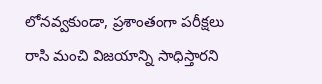లోనవ్వకుండా, ప్రశాంతంగా పరీక్షలు రాసి మంచి విజయాన్ని సాధిస్తారని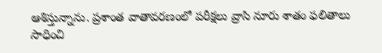ఆశిస్తున్నాను. ప్రశాంత వాతావరణంలో పరీక్షలు వ్రాసి నూరు శాతం ఫలితాలు సాధించి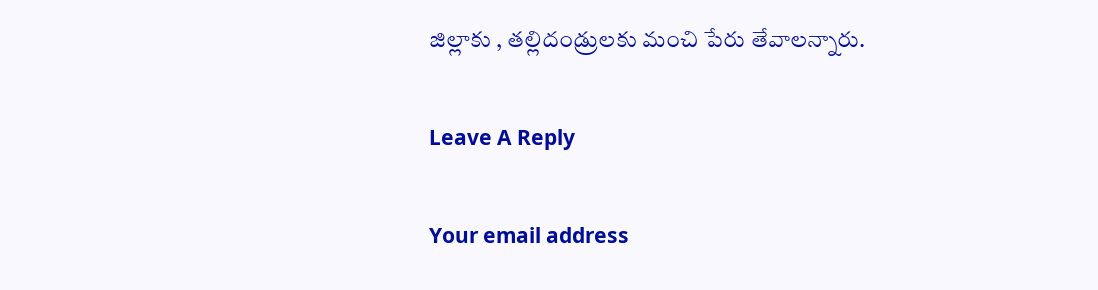జిల్లాకు , తల్లిదండ్రులకు మంచి పేరు తేవాలన్నారు.

Leave A Reply

Your email address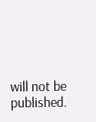will not be published.